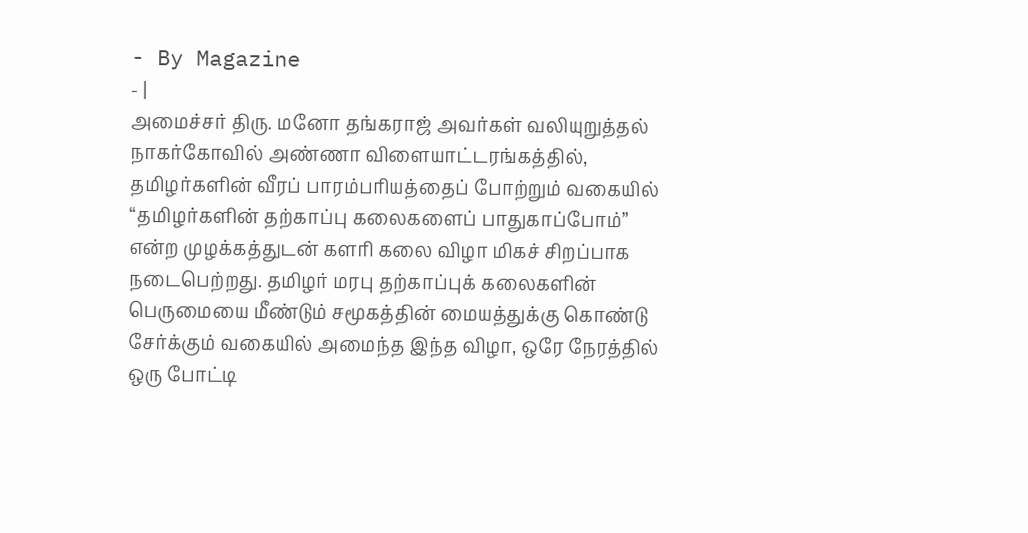- By Magazine
- |
அமைச்சர் திரு. மனோ தங்கராஜ் அவர்கள் வலியுறுத்தல் நாகர்கோவில் அண்ணா விளையாட்டரங்கத்தில், தமிழர்களின் வீரப் பாரம்பரியத்தைப் போற்றும் வகையில் “தமிழர்களின் தற்காப்பு கலைகளைப் பாதுகாப்போம்” என்ற முழக்கத்துடன் களரி கலை விழா மிகச் சிறப்பாக நடைபெற்றது. தமிழர் மரபு தற்காப்புக் கலைகளின் பெருமையை மீண்டும் சமூகத்தின் மையத்துக்கு கொண்டு சேர்க்கும் வகையில் அமைந்த இந்த விழா, ஒரே நேரத்தில் ஒரு போட்டி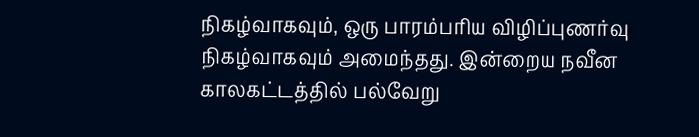நிகழ்வாகவும், ஒரு பாரம்பரிய விழிப்புணர்வு நிகழ்வாகவும் அமைந்தது. இன்றைய நவீன காலகட்டத்தில் பல்வேறு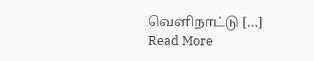வெளிநாட்டு […]
Read More